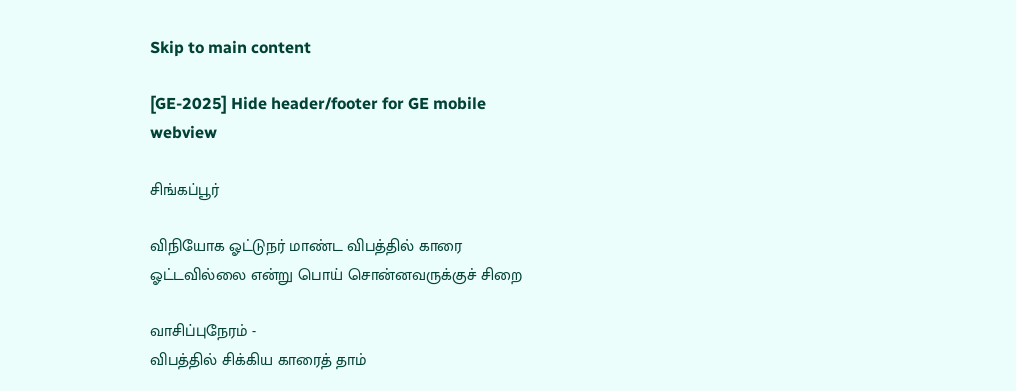Skip to main content

[GE-2025] Hide header/footer for GE mobile webview

சிங்கப்பூர்

விநியோக ஓட்டுநர் மாண்ட விபத்தில் காரை ஓட்டவில்லை என்று பொய் சொன்னவருக்குச் சிறை

வாசிப்புநேரம் -
விபத்தில் சிக்கிய காரைத் தாம்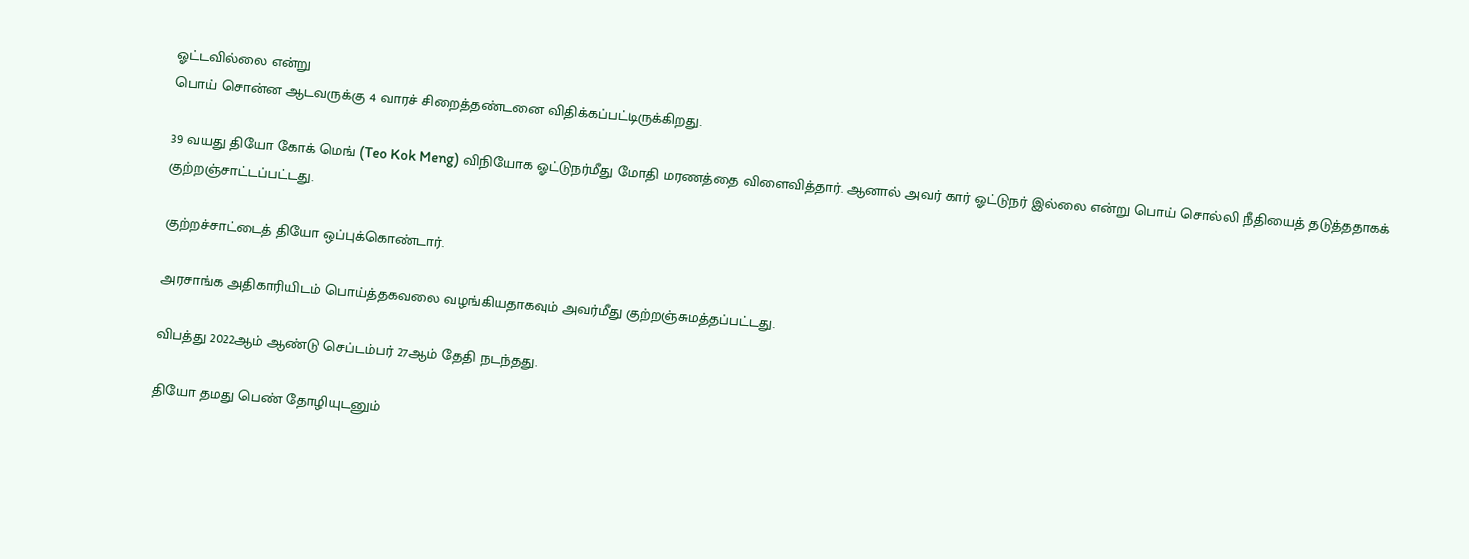ஓட்டவில்லை என்று
பொய் சொன்ன ஆடவருக்கு 4 வாரச் சிறைத்தண்டனை விதிக்கப்பட்டிருக்கிறது.

39 வயது தியோ கோக் மெங் (Teo Kok Meng) விநியோக ஓட்டுநர்மீது மோதி மரணத்தை விளைவித்தார். ஆனால் அவர் கார் ஓட்டுநர் இல்லை என்று பொய் சொல்லி நீதியைத் தடுத்ததாகக் குற்றஞ்சாட்டப்பட்டது.

குற்றச்சாட்டைத் தியோ ஒப்புக்கொண்டார்.

அரசாங்க அதிகாரியிடம் பொய்த்தகவலை வழங்கியதாகவும் அவர்மீது குற்றஞ்சுமத்தப்பட்டது.

விபத்து 2022ஆம் ஆண்டு செப்டம்பர் 27ஆம் தேதி நடந்தது.

தியோ தமது பெண் தோழியுடனும்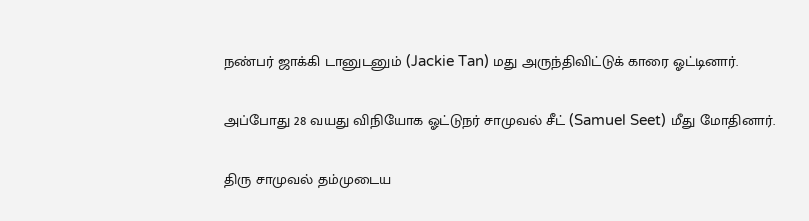நண்பர் ஜாக்கி டானுடனும் (Jackie Tan) மது அருந்திவிட்டுக் காரை ஓட்டினார்.

அப்போது 28 வயது விநியோக ஓட்டுநர் சாமுவல் சீட் (Samuel Seet) மீது மோதினார்.

திரு சாமுவல் தம்முடைய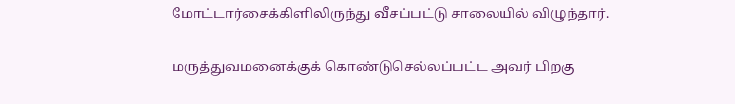மோட்டார்சைக்கிளிலிருந்து வீசப்பட்டு சாலையில் விழுந்தார்.

மருத்துவமனைக்குக் கொண்டுசெல்லப்பட்ட அவர் பிறகு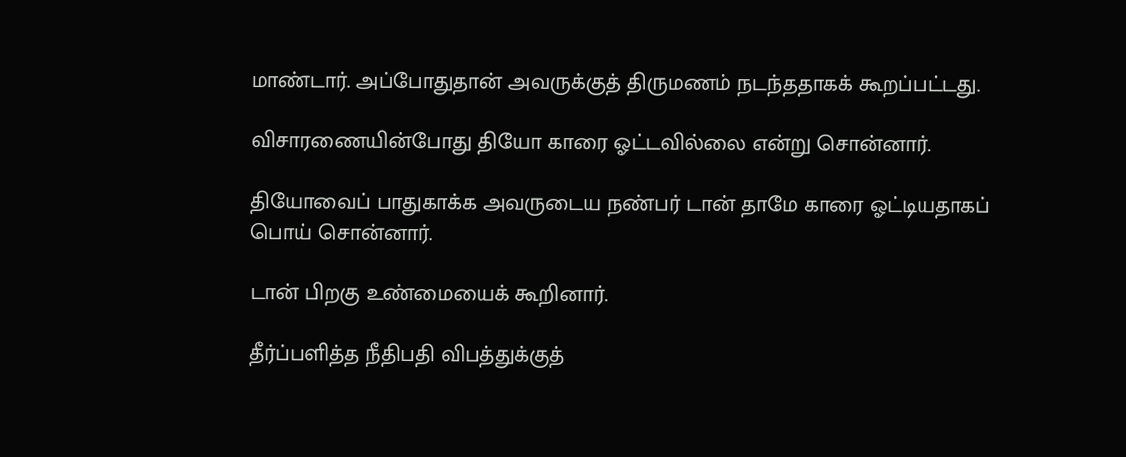மாண்டார். அப்போதுதான் அவருக்குத் திருமணம் நடந்ததாகக் கூறப்பட்டது.

விசாரணையின்போது தியோ காரை ஓட்டவில்லை என்று சொன்னார்.

தியோவைப் பாதுகாக்க அவருடைய நண்பர் டான் தாமே காரை ஓட்டியதாகப் பொய் சொன்னார்.

டான் பிறகு உண்மையைக் கூறினார்.

தீர்ப்பளித்த நீதிபதி விபத்துக்குத்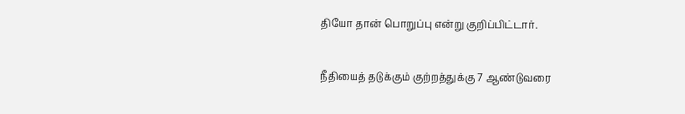தியோ தான் பொறுப்பு என்று குறிப்பிட்டார்.

நீதியைத் தடுக்கும் குற்றத்துக்கு 7 ஆண்டுவரை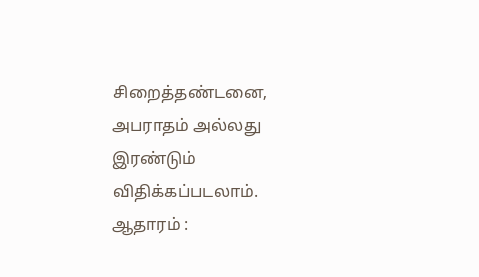சிறைத்தண்டனை, அபராதம் அல்லது இரண்டும் விதிக்கப்படலாம்.
ஆதாரம் :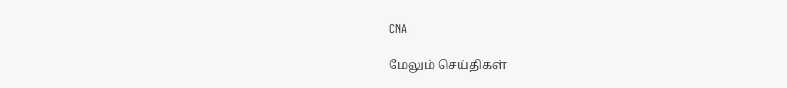CNA

மேலும் செய்திகள்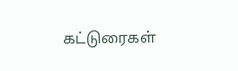கட்டுரைகள்